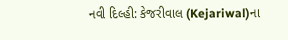નવી દિલ્હી: કેજરીવાલ (Kejariwal)ના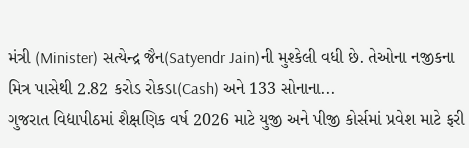મંત્રી (Minister) સત્યેન્દ્ર જૈન(Satyendr Jain)ની મુશ્કેલી વધી છે. તેઓના નજીકના મિત્ર પાસેથી 2.82 કરોડ રોકડા(Cash) અને 133 સોનાના...
ગુજરાત વિદ્યાપીઠમાં શૈક્ષણિક વર્ષ 2026 માટે યુજી અને પીજી કોર્સમાં પ્રવેશ માટે ફરી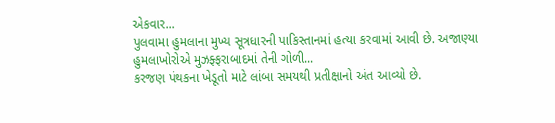એકવાર...
પુલવામા હુમલાના મુખ્ય સૂત્રધારની પાકિસ્તાનમાં હત્યા કરવામાં આવી છે. અજાણ્યા હુમલાખોરોએ મુઝફ્ફરાબાદમાં તેની ગોળી...
કરજણ પંથકના ખેડૂતો માટે લાંબા સમયથી પ્રતીક્ષાનો અંત આવ્યો છે.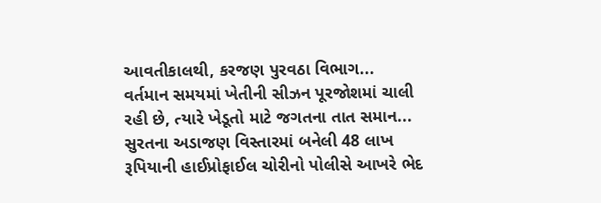આવતીકાલથી, કરજણ પુરવઠા વિભાગ...
વર્તમાન સમયમાં ખેતીની સીઝન પૂરજોશમાં ચાલી રહી છે, ત્યારે ખેડૂતો માટે જગતના તાત સમાન...
સુરતના અડાજણ વિસ્તારમાં બનેલી 48 લાખ રૂપિયાની હાઈપ્રોફાઈલ ચોરીનો પોલીસે આખરે ભેદ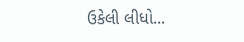ઉકેલી લીધો...